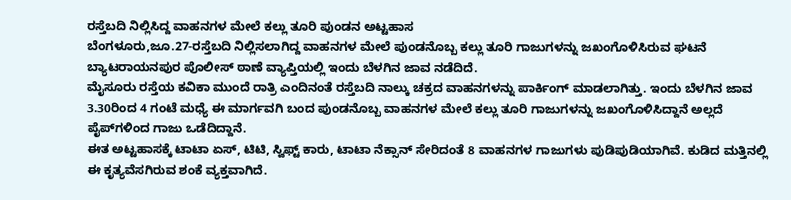ರಸ್ತೆಬದಿ ನಿಲ್ಲಿಸಿದ್ದ ವಾಹನಗಳ ಮೇಲೆ ಕಲ್ಲು ತೂರಿ ಪುಂಡನ ಅಟ್ಟಹಾಸ
ಬೆಂಗಳೂರು,ಜೂ.27-ರಸ್ತೆಬದಿ ನಿಲ್ಲಿಸಲಾಗಿದ್ದ ವಾಹನಗಳ ಮೇಲೆ ಪುಂಡನೊಬ್ಬ ಕಲ್ಲು ತೂರಿ ಗಾಜುಗಳನ್ನು ಜಖಂಗೊಳಿಸಿರುವ ಘಟನೆ ಬ್ಯಾಟರಾಯನಪುರ ಪೊಲೀಸ್‌‍ ಠಾಣೆ ವ್ಯಾಪ್ತಿಯಲ್ಲಿ ಇಂದು ಬೆಳಗಿನ ಜಾವ ನಡೆದಿದೆ.
ಮೈಸೂರು ರಸ್ತೆಯ ಕವಿಕಾ ಮುಂದೆ ರಾತ್ರಿ ಎಂದಿನಂತೆ ರಸ್ತೆಬದಿ ನಾಲ್ಕು ಚಕ್ರದ ವಾಹನಗಳನ್ನು ಪಾರ್ಕಿಂಗ್‌ ಮಾಡಲಾಗಿತ್ತು. ಇಂದು ಬೆಳಗಿನ ಜಾವ 3.30ರಿಂದ 4 ಗಂಟೆ ಮಧ್ಯೆ ಈ ಮಾರ್ಗವಗಿ ಬಂದ ಪುಂಡನೊಬ್ಬ ವಾಹನಗಳ ಮೇಲೆ ಕಲ್ಲು ತೂರಿ ಗಾಜುಗಳನ್ನು ಜಖಂಗೊಳಿಸಿದ್ದಾನೆ ಅಲ್ಲದೆ ಪೈಪ್‌ಗಳಿಂದ ಗಾಜು ಒಡೆದಿದ್ದಾನೆ.
ಈತ ಅಟ್ಟಹಾಸಕ್ಕೆ ಟಾಟಾ ಏಸ್‌‍, ಟಿಟಿ, ಸ್ವಿಫ್ಟ್ ಕಾರು, ಟಾಟಾ ನೆಕ್ಸಾನ್‌ ಸೇರಿದಂತೆ 8 ವಾಹನಗಳ ಗಾಜುಗಳು ಪುಡಿಪುಡಿಯಾಗಿವೆ. ಕುಡಿದ ಮತ್ತಿನಲ್ಲಿ ಈ ಕೃತ್ಯವೆಸಗಿರುವ ಶಂಕೆ ವ್ಯಕ್ತವಾಗಿದೆ.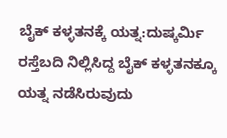ಬೈಕ್‌ ಕಳ್ಳತನಕ್ಕೆ ಯತ್ನ:ದುಷ್ಕರ್ಮಿ ರಸ್ತೆಬದಿ ನಿಲ್ಲಿಸಿದ್ದ ಬೈಕ್‌ ಕಳ್ಳತನಕ್ಕೂ ಯತ್ನ ನಡೆಸಿರುವುದು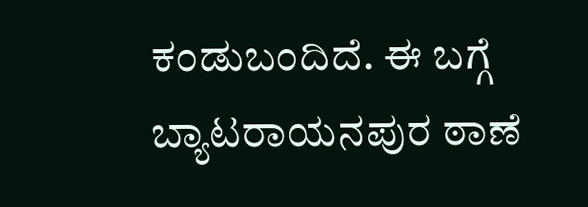ಕಂಡುಬಂದಿದೆ. ಈ ಬಗ್ಗೆ ಬ್ಯಾಟರಾಯನಪುರ ಠಾಣೆ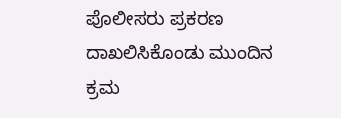ಪೊಲೀಸರು ಪ್ರಕರಣ ದಾಖಲಿಸಿಕೊಂಡು ಮುಂದಿನ ಕ್ರಮ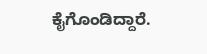ಕೈಗೊಂಡಿದ್ದಾರೆ.